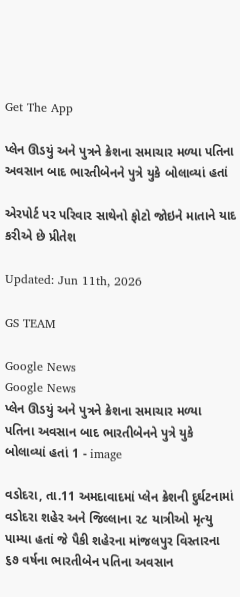Get The App

પ્લેન ઊડયું અને પુત્રને ક્રેશના સમાચાર મળ્યા પતિના અવસાન બાદ ભારતીબેનને પુત્રે યુકે બોલાવ્યાં હતાં

એરપોર્ટ પર પરિવાર સાથેનો ફોટો જોઇને માતાને યાદ કરીએ છે પ્રીતેશ

Updated: Jun 11th, 2026

GS TEAM

Google News
Google News
પ્લેન ઊડયું અને પુત્રને ક્રેશના સમાચાર મળ્યા  પતિના અવસાન બાદ ભારતીબેનને પુત્રે યુકે બોલાવ્યાં હતાં 1 - image

વડોદરા, તા.11 અમદાવાદમાં પ્લેન ક્રેશની દુર્ઘટનામાં વડોદરા શહેર અને જિલ્લાના ૨૮ યાત્રીઓ મૃત્યુ પામ્યા હતાં જે પૈકી શહેરના માંજલપુર વિસ્તારના ૬૭ વર્ષના ભારતીબેન પતિના અવસાન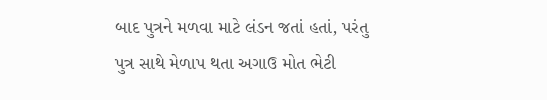બાદ પુત્રને મળવા માટે લંડન જતાં હતાં, પરંતુ પુત્ર સાથે મેળાપ થતા અગાઉ મોત ભેટી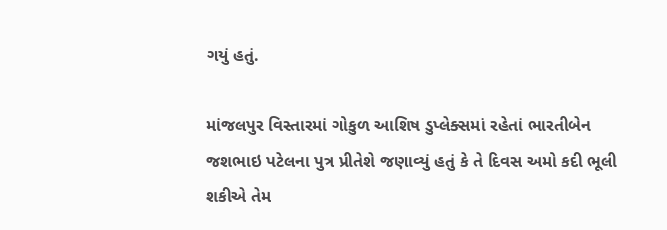ગયું હતું.

માંજલપુર વિસ્તારમાં ગોકુળ આશિષ ડુપ્લેક્સમાં રહેતાં ભારતીબેન જશભાઇ પટેલના પુત્ર પ્રીતેશે જણાવ્યું હતું કે તે દિવસ અમો કદી ભૂલી શકીએ તેમ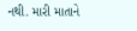નથી. મારી માતાને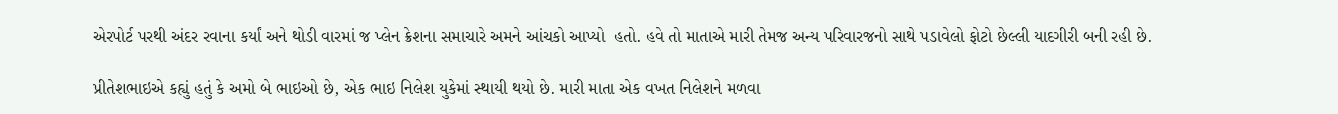એરપોર્ટ પરથી અંદર રવાના કર્યાં અને થોડી વારમાં જ પ્લેન ક્રેશના સમાચારે અમને આંચકો આપ્યો  હતો. હવે તો માતાએ મારી તેમજ અન્ય પરિવારજનો સાથે પડાવેલો ફોટો છેલ્લી યાદગીરી બની રહી છે.

પ્રીતેશભાઇએ કહ્યું હતું કે અમો બે ભાઇઓ છે, એક ભાઇ નિલેશ યુકેમાં સ્થાયી થયો છે. મારી માતા એક વખત નિલેશને મળવા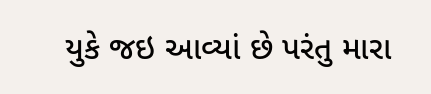યુકે જઇ આવ્યાં છે પરંતુ મારા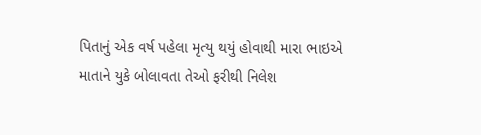પિતાનું એક વર્ષ પહેલા મૃત્યુ થયું હોવાથી મારા ભાઇએ માતાને યુકે બોલાવતા તેઓ ફરીથી નિલેશ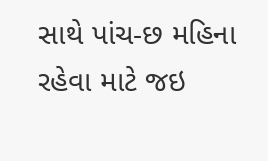સાથે પાંચ-છ મહિના રહેવા માટે જઇ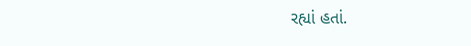રહ્યાં હતાં.